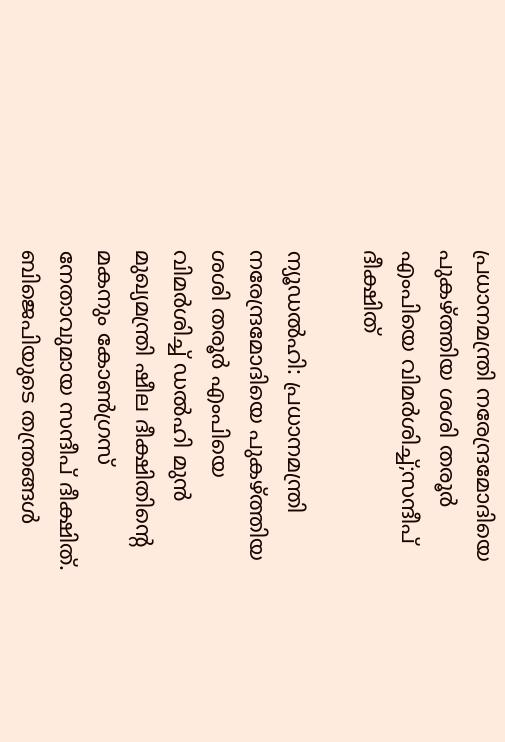പ്രധാനമന്ത്രി നരേന്ദ്രമോദിയെ പുകഴ്‌ത്തിയ ശശി തരൂർ എംപിയെ വിമർശിച്ച്;സന്ദീപ് ദീക്ഷിത്

ന്യൂഡൽഹി: പ്രധാനമന്ത്രി നരേന്ദ്രമോദിയെ പുകഴ്‌ത്തിയ ശശി തരൂർ എംപിയെ വിമർശിച്ച് ഡൽഹി മുൻ മുഖ്യമന്ത്രി ഷീല ദീക്ഷിതിന്റെ മകനും കോൺഗ്രസ് നേതാവുമായ സന്ദീപ് ദീക്ഷിത്. ബിജെപിയുടെ തന്ത്രങ്ങൾ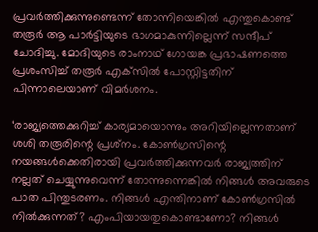പ്രവർത്തിക്കുന്നുണ്ടെന്ന് തോന്നിയെങ്കിൽ എന്തുകൊണ്ട് തരൂർ ആ പാർട്ടിയുടെ ഭാഗമാകുന്നില്ലെന്ന് സന്ദീപ് ചോദിച്ചു. മോദിയുടെ രാംനാഥ് ഗോയങ്ക പ്രഭാഷണത്തെ പ്രശംസിച്ച് തരൂർ എക്‌സിൽ പോസ്റ്റിട്ടതിന് പിന്നാലെയാണ് വിമർശനം.

‘രാജ്യത്തെക്കുറിച്ച് കാര്യമായൊന്നും അറിയില്ലെന്നതാണ് ശശി തരൂരിന്റെ പ്രശ്‌നം. കോൺഗ്രസിന്റെ നയങ്ങൾക്കെതിരായി പ്രവർത്തിക്കുന്നവർ രാജ്യത്തിന് നല്ലത് ചെയ്യുന്നുവെന്ന് തോന്നുന്നെങ്കിൽ നിങ്ങൾ അവരുടെ പാത പിന്തുടരണം. നിങ്ങൾ എന്തിനാണ് കോൺഗ്രസിൽ നിൽക്കുന്നത്? എംപിയായതുകൊണ്ടാണോ? നിങ്ങൾ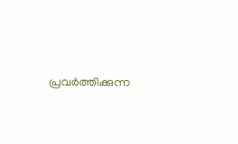പ്രവർത്തിക്കുന്ന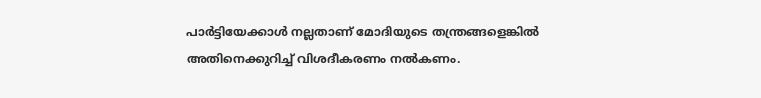പാർട്ടിയേക്കാൾ നല്ലതാണ് മോദിയുടെ തന്ത്രങ്ങളെങ്കിൽ അതിനെക്കുറിച്ച് വിശദീകരണം നൽകണം.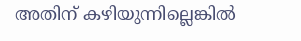അതിന് കഴിയുന്നില്ലെങ്കിൽ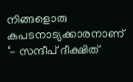നിങ്ങളൊരു കപടനാട്യക്കാരനാണ് ‘- സന്ദീപ് ദീക്ഷിത്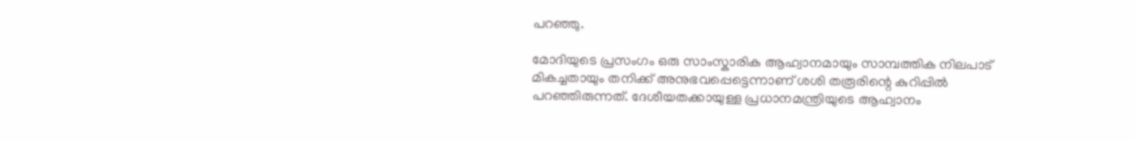പറഞ്ഞു.

മോദിയുടെ പ്രസംഗം ഒരു സാംസ്കാരിക ആഹ്വാനമായും സാമ്പത്തിക നിലപാട് മികച്ചതായും തനിക്ക് അനുഭവപ്പെട്ടെന്നാണ് ശശി തരൂരിന്റെ കുറിപ്പിൽ പറഞ്ഞിരുന്നത്. ദേശീയതക്കായുള്ള പ്രധാനമന്ത്രിയുടെ ആഹ്വാനം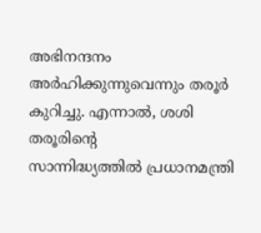അഭിനന്ദനം അർഹിക്കുന്നുവെന്നും തരൂർ കുറിച്ചു. എന്നാൽ, ശശി തരൂരിന്റെ സാന്നിദ്ധ്യത്തിൽ ‌പ്രധാനമന്ത്രി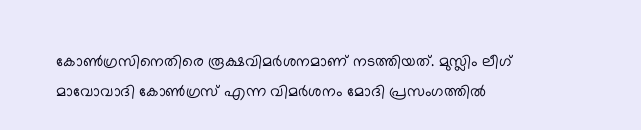കോൺഗ്രസിനെതിരെ രൂക്ഷവിമർശനമാണ് നടത്തിയത്. മുസ്ലിം ലീഗ് മാവോവാദി കോൺഗ്രസ് എന്ന വിമർശനം മോദി പ്രസംഗത്തിൽ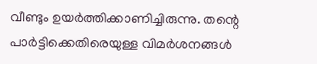വീണ്ടും ഉയ‌ർത്തിക്കാണിച്ചിരുന്നു. തന്റെ പാർട്ടിക്കെതിരെയുള്ള വിമർശനങ്ങൾ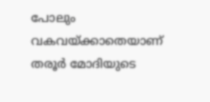പോലും വകവയ്ക്കാതെയാണ് തരൂർ മോദിയുടെ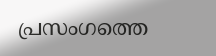പ്രസംഗത്തെ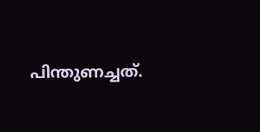പിന്തുണച്ചത്.